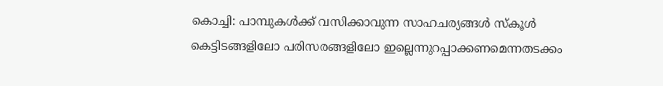കൊച്ചി: പാമ്പുകൾക്ക് വസിക്കാവുന്ന സാഹചര്യങ്ങൾ സ്കൂൾ കെട്ടിടങ്ങളിലോ പരിസരങ്ങളിലോ ഇല്ലെന്നുറപ്പാക്കണമെന്നതടക്കം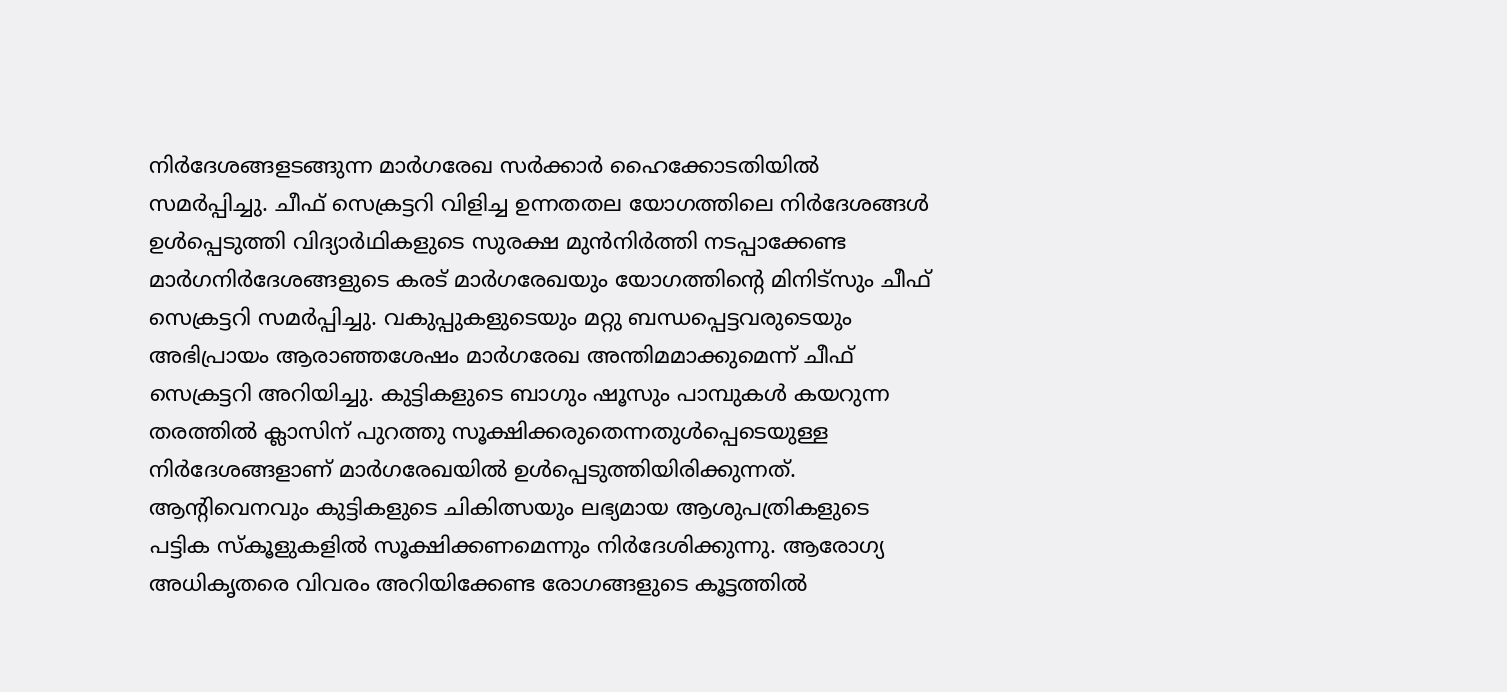നിർദേശങ്ങളടങ്ങുന്ന മാർഗരേഖ സർക്കാർ ഹൈക്കോടതിയിൽ സമർപ്പിച്ചു. ചീഫ് സെക്രട്ടറി വിളിച്ച ഉന്നതതല യോഗത്തിലെ നിർദേശങ്ങൾ ഉൾപ്പെടുത്തി വിദ്യാർഥികളുടെ സുരക്ഷ മുൻനിർത്തി നടപ്പാക്കേണ്ട മാർഗനിർദേശങ്ങളുടെ കരട് മാർഗരേഖയും യോഗത്തിന്റെ മിനിട്സും ചീഫ് സെക്രട്ടറി സമർപ്പിച്ചു. വകുപ്പുകളുടെയും മറ്റു ബന്ധപ്പെട്ടവരുടെയും അഭിപ്രായം ആരാഞ്ഞശേഷം മാർഗരേഖ അന്തിമമാക്കുമെന്ന് ചീഫ് സെക്രട്ടറി അറിയിച്ചു. കുട്ടികളുടെ ബാഗും ഷൂസും പാമ്പുകൾ കയറുന്ന തരത്തിൽ ക്ലാസിന് പുറത്തു സൂക്ഷിക്കരുതെന്നതുൾപ്പെടെയുള്ള നിർദേശങ്ങളാണ് മാർഗരേഖയിൽ ഉൾപ്പെടുത്തിയിരിക്കുന്നത്.
ആന്റിവെനവും കുട്ടികളുടെ ചികിത്സയും ലഭ്യമായ ആശുപത്രികളുടെ പട്ടിക സ്കൂളുകളിൽ സൂക്ഷിക്കണമെന്നും നിർദേശിക്കുന്നു. ആരോഗ്യ അധികൃതരെ വിവരം അറിയിക്കേണ്ട രോഗങ്ങളുടെ കൂട്ടത്തിൽ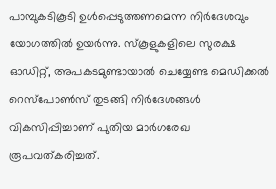പാമ്പുകടികൂടി ഉൾപ്പെടുത്തണമെന്ന നിർദേശവും യോഗത്തിൽ ഉയർന്നു. സ്കൂളുകളിലെ സുരക്ഷ ഓഡിറ്റ്, അപകടമുണ്ടായാൽ ചെയ്യേണ്ട മെഡിക്കൽ റെസ്പോൺസ് തുടങ്ങി നിർദേശങ്ങൾ വികസിപ്പിച്ചാണ് പുതിയ മാർഗരേഖ രൂപവത്കരിച്ചത്.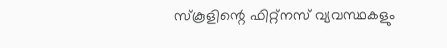സ്കൂളിന്റെ ഫിറ്റ്നസ് വ്യവസ്ഥകളും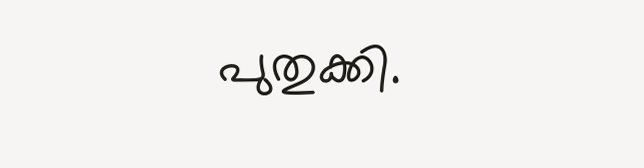പുതുക്കി.